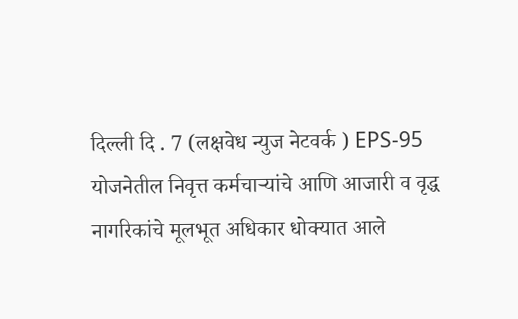दिल्ली दि . 7 (लक्षवेध न्युज नेटवर्क ) EPS-95 योजनेतील निवृत्त कर्मचाऱ्यांचे आणि आजारी व वृद्ध नागरिकांचे मूलभूत अधिकार धोक्यात आले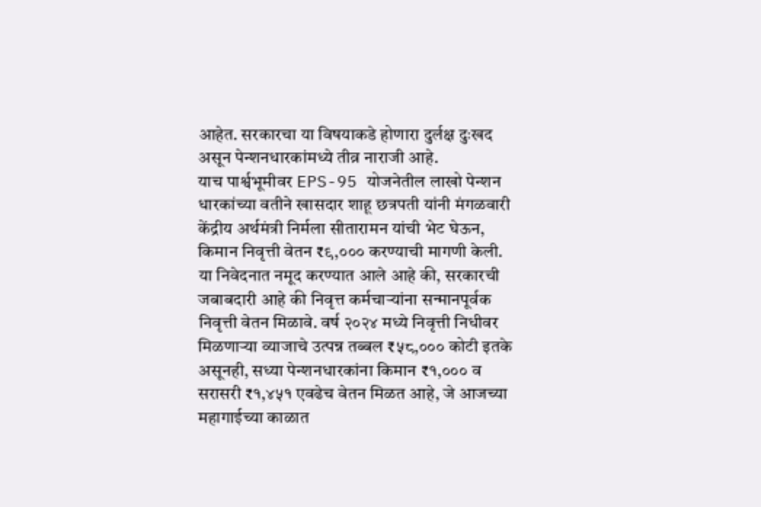आहेत. सरकारचा या विषयाकडे होणारा दुर्लक्ष दुःखद असून पेन्शनधारकांमध्ये तीव्र नाराजी आहे.
याच पार्श्वभूमीवर EPS-95 योजनेतील लाखो पेन्शन धारकांच्या वतीने खासदार शाहू छत्रपती यांनी मंगळवारी केंद्रीय अर्थमंत्री निर्मला सीतारामन यांची भेट घेऊन, किमान निवृत्ती वेतन ₹९,००० करण्याची मागणी केली.
या निवेदनात नमूद करण्यात आले आहे की, सरकारची जबाबदारी आहे की निवृत्त कर्मचाऱ्यांना सन्मानपूर्वक निवृत्ती वेतन मिळावे. वर्ष २०२४ मध्ये निवृत्ती निधीवर मिळणाऱ्या व्याजाचे उत्पन्न तब्बल ₹५८,००० कोटी इतके असूनही, सध्या पेन्शनधारकांना किमान ₹१,००० व सरासरी ₹१,४५१ एवढेच वेतन मिळत आहे, जे आजच्या महागाईच्या काळात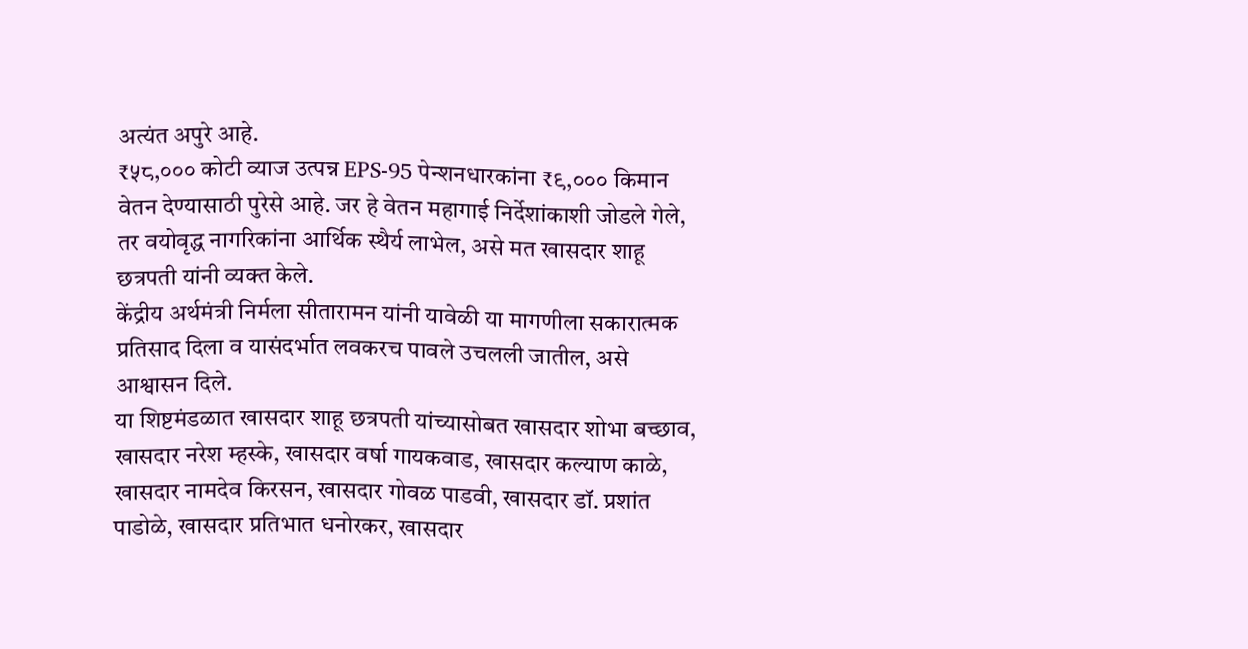अत्यंत अपुरे आहे.
₹५८,००० कोटी व्याज उत्पन्न EPS-95 पेन्शनधारकांना ₹९,००० किमान वेतन देण्यासाठी पुरेसे आहे. जर हे वेतन महागाई निर्देशांकाशी जोडले गेले, तर वयोवृद्ध नागरिकांना आर्थिक स्थैर्य लाभेल, असे मत खासदार शाहू छत्रपती यांनी व्यक्त केले.
केंद्रीय अर्थमंत्री निर्मला सीतारामन यांनी यावेळी या मागणीला सकारात्मक प्रतिसाद दिला व यासंदर्भात लवकरच पावले उचलली जातील, असे आश्वासन दिले.
या शिष्टमंडळात खासदार शाहू छत्रपती यांच्यासोबत खासदार शोभा बच्छाव, खासदार नरेश म्हस्के, खासदार वर्षा गायकवाड, खासदार कल्याण काळे, खासदार नामदेव किरसन, खासदार गोवळ पाडवी, खासदार डॉ. प्रशांत पाडोळे, खासदार प्रतिभात धनोरकर, खासदार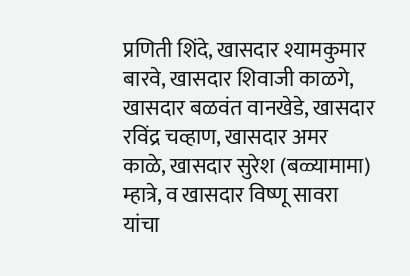प्रणिती शिंदे, खासदार श्यामकुमार बारवे, खासदार शिवाजी काळगे, खासदार बळवंत वानखेडे, खासदार रविंद्र चव्हाण, खासदार अमर काळे, खासदार सुरेश (बळ्यामामा) म्हात्रे, व खासदार विष्णू सावरा यांचा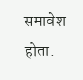समावेश होता.